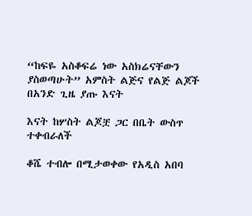“ከፍዬ አስቆፍሬ ነው አስክሬናቸውን ያስወጣሁት” አምስት ልጅና የልጅ ልጆች በአንድ ጊዜ ያጡ እናት

እናት ከሦስት ልጆቿ ጋር በቤት ውስጥ ተቀብራለች

ቆሼ ተብሎ በሚታወቀው የአዲስ አበባ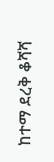ከተማ ደረቅ ቆሻሻ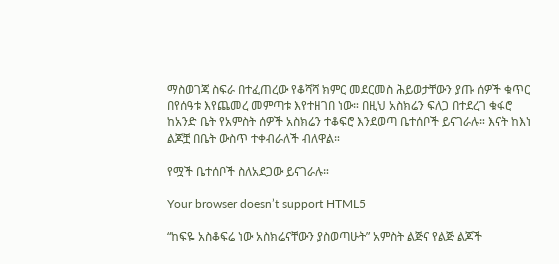ማስወገጃ ስፍራ በተፈጠረው የቆሻሻ ክምር መደርመስ ሕይወታቸውን ያጡ ሰዎች ቁጥር በየሰዓቱ እየጨመረ መምጣቱ እየተዘገበ ነው። በዚህ አስክሬን ፍለጋ በተደረገ ቁፋሮ ከአንድ ቤት የአምስት ሰዎች አስክሬን ተቆፍሮ እንደወጣ ቤተሰቦች ይናገራሉ። እናት ከእነ ልጆቿ በቤት ውስጥ ተቀብራለች ብለዋል።

የሟች ቤተሰቦች ስለአደጋው ይናገራሉ።

Your browser doesn’t support HTML5

“ከፍዬ አስቆፍሬ ነው አስክሬናቸውን ያስወጣሁት” አምስት ልጅና የልጅ ልጆች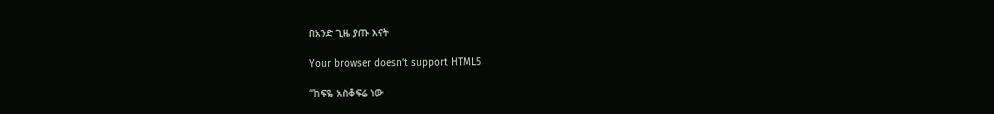በአንድ ጊዜ ያጡ እናት

Your browser doesn’t support HTML5

“ከፍዬ አስቆፍሬ ነው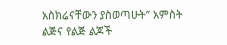አስክሬናቸውን ያስወጣሁት” አምስት ልጅና የልጅ ልጆች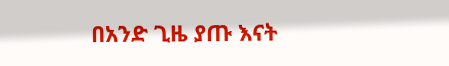በአንድ ጊዜ ያጡ እናት